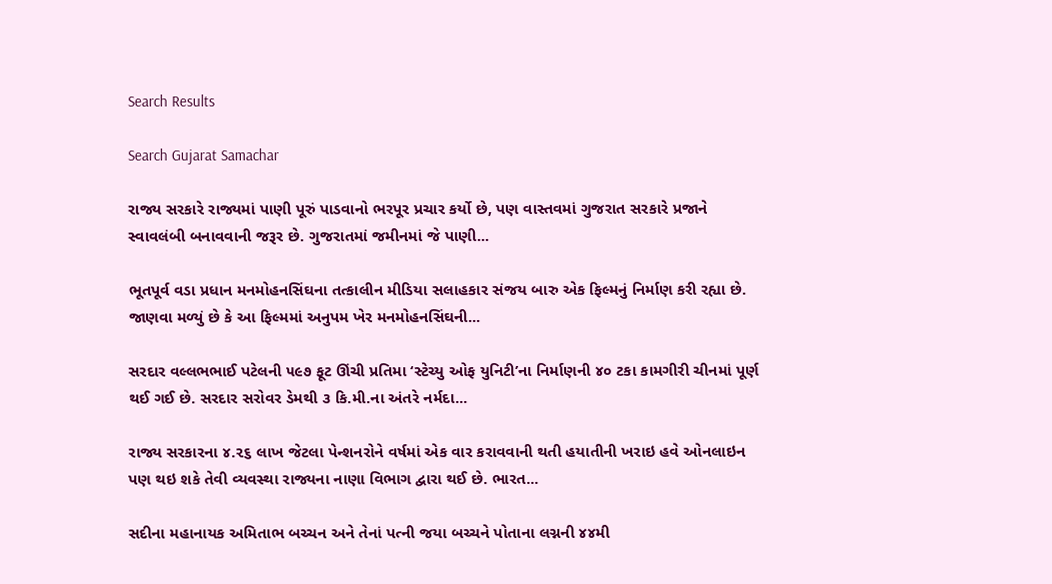Search Results

Search Gujarat Samachar

રાજ્ય સરકારે રાજ્યમાં પાણી પૂરું પાડવાનો ભરપૂર પ્રચાર કર્યો છે, પણ વાસ્તવમાં ગુજરાત સરકારે પ્રજાને સ્વાવલંબી બનાવવાની જરૂર છે. ગુજરાતમાં જમીનમાં જે પાણી...

ભૂતપૂર્વ વડા પ્રધાન મનમોહનસિંઘના તત્કાલીન મીડિયા સલાહકાર સંજય બારુ એક ફિલ્મનું નિર્માણ કરી રહ્યા છે. જાણવા મળ્યું છે કે આ ફિલ્મમાં અનુપમ ખેર મનમોહનસિંઘની...

સરદાર વલ્લભભાઈ પટેલની ૫૯૭ ફૂટ ઊંચી પ્રતિમા ‘સ્ટેચ્યુ ઓફ યુનિટી’ના નિર્માણની ૪૦ ટકા કામગીરી ચીનમાં પૂર્ણ થઈ ગઈ છે. સરદાર સરોવર ડેમથી ૩ કિ.મી.ના અંતરે નર્મદા...

રાજ્ય સરકારના ૪.૨૬ લાખ જેટલા પેન્શનરોને વર્ષમાં એક વાર કરાવવાની થતી હયાતીની ખરાઇ હવે ઓનલાઇન પણ થઇ શકે તેવી વ્યવસ્થા રાજ્યના નાણા વિભાગ દ્વારા થઈ છે. ભારત...

સદીના મહાનાયક અમિતાભ બચ્ચન અને તેનાં પત્ની જયા બચ્ચને પોતાના લગ્નની ૪૪મી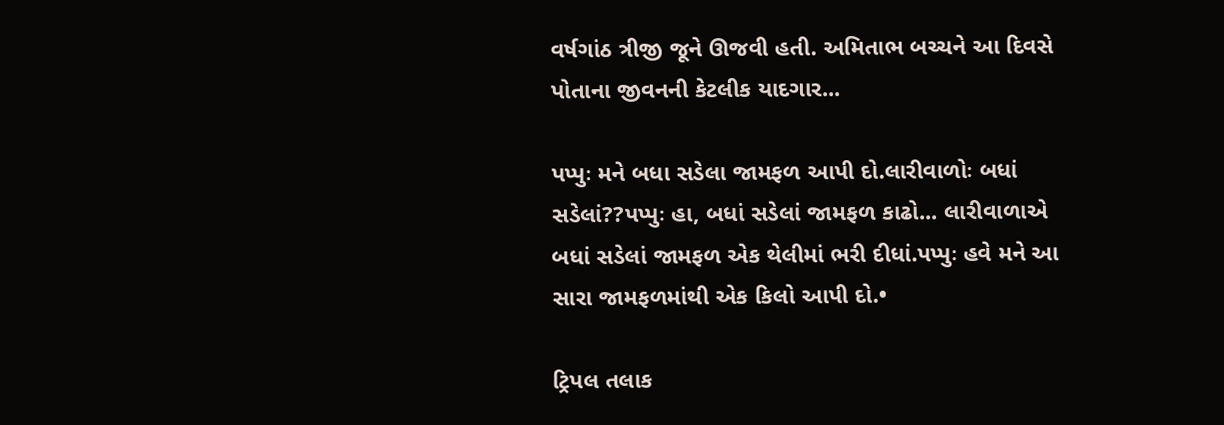વર્ષગાંઠ ત્રીજી જૂને ઊજવી હતી. અમિતાભ બચ્ચને આ દિવસે પોતાના જીવનની કેટલીક યાદગાર...

પપ્પુઃ મને બધા સડેલા જામફળ આપી દો.લારીવાળોઃ બધાં સડેલાં??પપ્પુઃ હા, બધાં સડેલાં જામફળ કાઢો... લારીવાળાએ બધાં સડેલાં જામફળ એક થેલીમાં ભરી દીધાં.પપ્પુઃ હવે મને આ સારા જામફળમાંથી એક કિલો આપી દો.•

ટ્રિપલ તલાક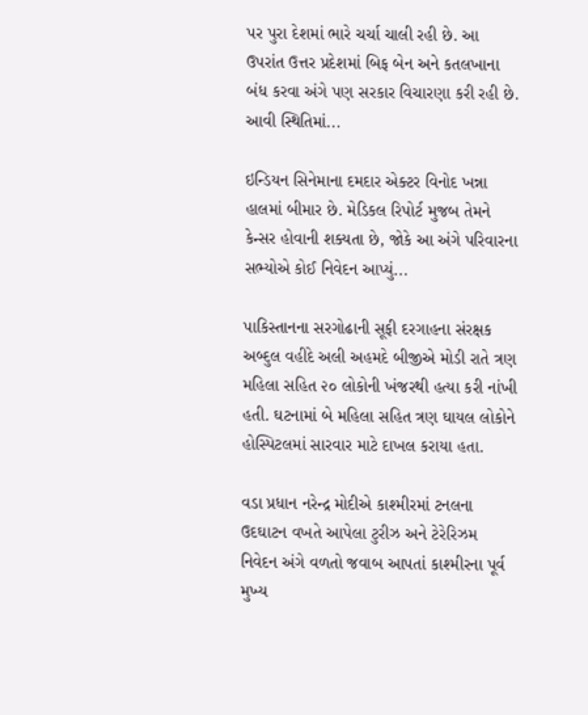પર પુરા દેશમાં ભારે ચર્ચા ચાલી રહી છે. આ ઉપરાંત ઉત્તર પ્રદેશમાં બિફ બેન અને કતલખાના બંધ કરવા અંગે પણ સરકાર વિચારણા કરી રહી છે. આવી સ્થિતિમાં...

ઇન્ડિયન સિનેમાના દમદાર એક્ટર વિનોદ ખન્ના હાલમાં બીમાર છે. મેડિકલ રિપોર્ટ મુજબ તેમને કેન્સર હોવાની શક્યતા છે, જોકે આ અંગે પરિવારના સભ્યોએ કોઈ નિવેદન આપ્યું...

પાકિસ્તાનના સરગોઢાની સૂફી દરગાહના સંરક્ષક અબ્દુલ વહીદે અલી અહમદે બીજીએ મોડી રાતે ત્રણ મહિલા સહિત ૨૦ લોકોની ખંજરથી હત્યા કરી નાંખી હતી. ઘટનામાં બે મહિલા સહિત ત્રણ ઘાયલ લોકોને હોસ્પિટલમાં સારવાર માટે દાખલ કરાયા હતા.

વડા પ્રધાન નરેન્દ્ર મોદીએ કાશ્મીરમાં ટનલના ઉદઘાટન વખતે આપેલા ટુરીઝ અને ટેરેરિઝમ નિવેદન અંગે વળતો જવાબ આપતાં કાશ્મીરના પૂર્વ મુખ્ય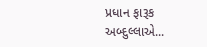પ્રધાન ફારૂક અબ્દુલ્લાએ...